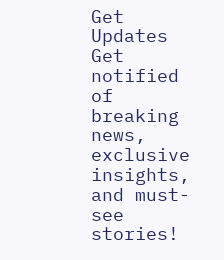Get Updates
Get notified of breaking news, exclusive insights, and must-see stories!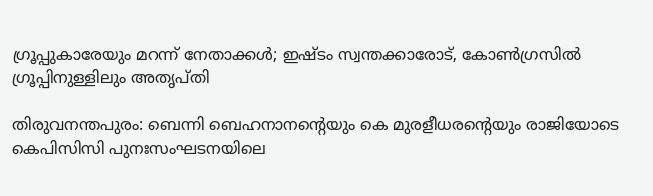ഗ്രൂപ്പുകാരേയും മറന്ന് നേതാക്കള്‍; ഇഷ്ടം സ്വന്തക്കാരോട്‌, കോണ്‍ഗ്രസില്‍ ഗ്രൂപ്പിനുള്ളിലും അതൃപ്തി

തിരുവനന്തപുരം: ബെന്നി ബെഹനാനന്‍റെയും കെ മുരളീധരന്‍റെയും രാജിയോടെ കെപിസിസി പുനഃസംഘടനയിലെ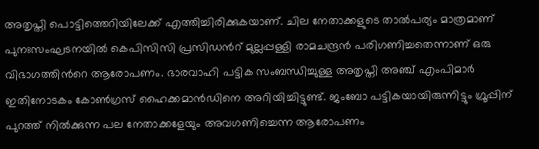അതൃപ്തി പൊട്ടിത്തെറിയിലേക്ക് എത്തിച്ചിരിക്കുകയാണ്. ചില നേതാക്കളുടെ താല്‍പര്യം മാത്രമാണ് പുനഃസംഘടനയില്‍ കെപിസിസി പ്രസിഡന്‍റ് മുല്ലപ്പള്ളി രാമചന്ദ്രന്‍ പരിഗണിച്ചതെന്നാണ് ഒരു വിഭാഗത്തിന്‍റെ ആരോപണം. ഭാരവാഹി പട്ടിക സംബന്ധിച്ചുള്ള അതൃപ്തി അഞ്ച് എംപിമാര്‍ ഇതിനോടകം കോണ്‍ഗ്രസ് ഹൈക്കമാന്‍ഡിനെ അറിയിച്ചിട്ടുണ്ട്. ജംബോ പട്ടികയായിരുന്നിട്ടും ഗ്രൂപ്പിന് പുറത്ത് നില്‍ക്കുന്ന പല നേതാക്കളേയും അവഗണിച്ചെന്ന ആരോപണം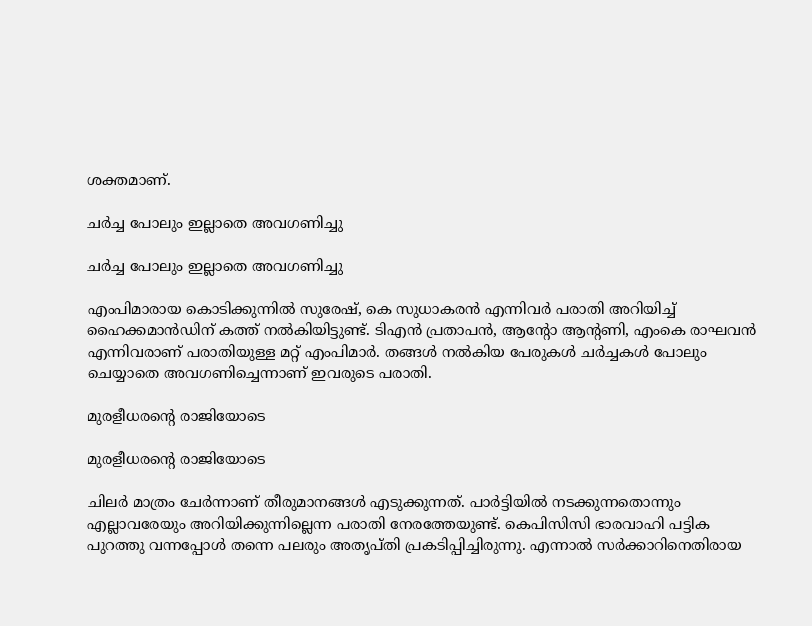ശക്തമാണ്.

ചര്‍ച്ച പോലും ഇല്ലാതെ അവഗണിച്ചു

ചര്‍ച്ച പോലും ഇല്ലാതെ അവഗണിച്ചു

എംപിമാരായ കൊടിക്കുന്നിൽ സുരേഷ്, കെ സുധാകരൻ എന്നിവർ പരാതി അറിയിച്ച് ഹൈക്കമാന്‍ഡിന് കത്ത് നല്‍കിയിട്ടുണ്ട്. ടിഎന്‍ പ്രതാപന്‍, ആന്‍റോ ആന്‍റണി, എംകെ രാഘവന്‍ എന്നിവരാണ് പരാതിയുള്ള മറ്റ് എംപിമാര്‍. തങ്ങള്‍ നല്‍കിയ പേരുകള്‍ ചര്‍ച്ചകള്‍ പോലും ചെയ്യാതെ അവഗണിച്ചെന്നാണ് ഇവരുടെ പരാതി.

മുരളീധരന്‍റെ രാജിയോടെ

മുരളീധരന്‍റെ രാജിയോടെ

ചിലര്‍ മാത്രം ചേര്‍ന്നാണ് തീരുമാനങ്ങള്‍ എടുക്കുന്നത്. പാര്‍ട്ടിയില്‍ നടക്കുന്നതൊന്നും എല്ലാവരേയും അറിയിക്കുന്നില്ലെന്ന പരാതി നേരത്തേയുണ്ട്. കെപിസിസി ഭാരവാഹി പട്ടിക പുറത്തു വന്നപ്പോള്‍ തന്നെ പലരും അതൃപ്തി പ്രകടിപ്പിച്ചിരുന്നു. എന്നാല്‍ സര്‍ക്കാറിനെതിരായ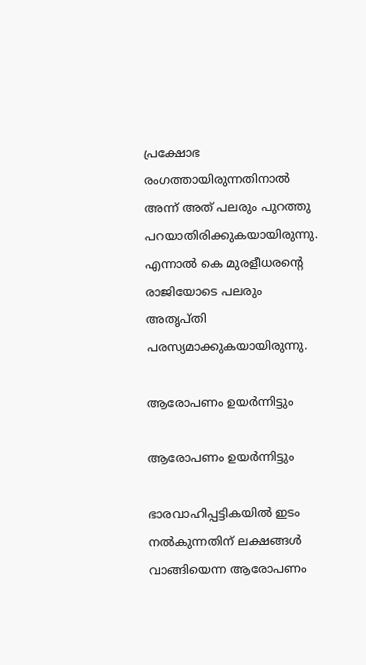പ്രക്ഷോഭ രംഗത്തായിരുന്നതിനാല്‍ അന്ന് അത് പലരും പുറത്തു പറയാതിരിക്കുകയായിരുന്നു. എന്നാല്‍ കെ മുരളീധരന്‍റെ രാജിയോടെ പലരും അതൃപ്തി പരസ്യമാക്കുകയായിരുന്നു.

ആരോപണം ഉയര്‍ന്നിട്ടും

ആരോപണം ഉയര്‍ന്നിട്ടും

ഭാരവാഹിപ്പട്ടികയില്‍ ഇടം നല്‍കുന്നതിന് ലക്ഷങ്ങള്‍ വാങ്ങിയെന്ന ആരോപണം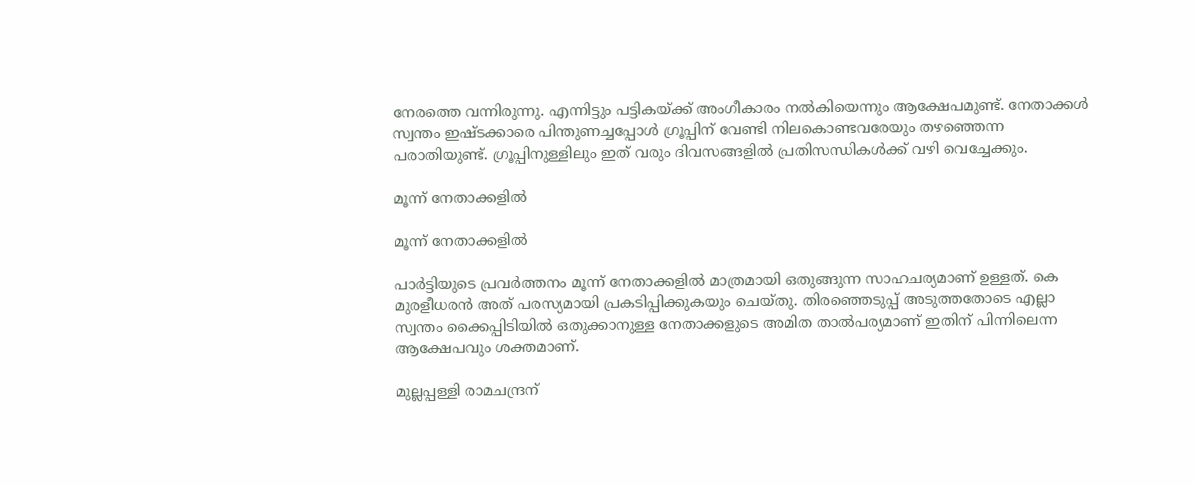നേരത്തെ വന്നിരുന്നു. എന്നിട്ടും പട്ടികയ്ക്ക് അംഗീകാരം നല്‍കിയെന്നും ആക്ഷേപമുണ്ട്. നേതാക്കള്‍ സ്വന്തം ഇഷ്ടക്കാരെ പിന്തുണച്ചപ്പോള്‍ ഗ്രൂപ്പിന് വേണ്ടി നിലകൊണ്ടവരേയും തഴഞ്ഞെന്ന പരാതിയുണ്ട്. ഗ്രൂപ്പിനുള്ളിലും ഇത് വരും ദിവസങ്ങളില്‍ പ്രതിസന്ധികള്‍ക്ക് വഴി വെച്ചേക്കും.

മൂന്ന് നേതാക്കളില്‍

മൂന്ന് നേതാക്കളില്‍

പാര്‍ട്ടിയുടെ പ്രവര്‍ത്തനം മൂന്ന് നേതാക്കളില്‍ മാത്രമായി ഒതുങ്ങുന്ന സാഹചര്യമാണ് ഉള്ളത്. കെ മുരളീധരന്‍ അത് പരസ്യമായി പ്രകടിപ്പിക്കുകയും ചെയ്തു. തിരഞ്ഞെടുപ്പ് അടുത്തതോടെ എല്ലാ സ്വന്തം ക്കൈപ്പിടിയില്‍ ഒതുക്കാനുള്ള നേതാക്കളുടെ അമിത താല്‍പര്യമാണ് ഇതിന് പിന്നിലെന്ന ആക്ഷേപവും ശക്തമാണ്.

മുല്ലപ്പള്ളി രാമചന്ദ്രന്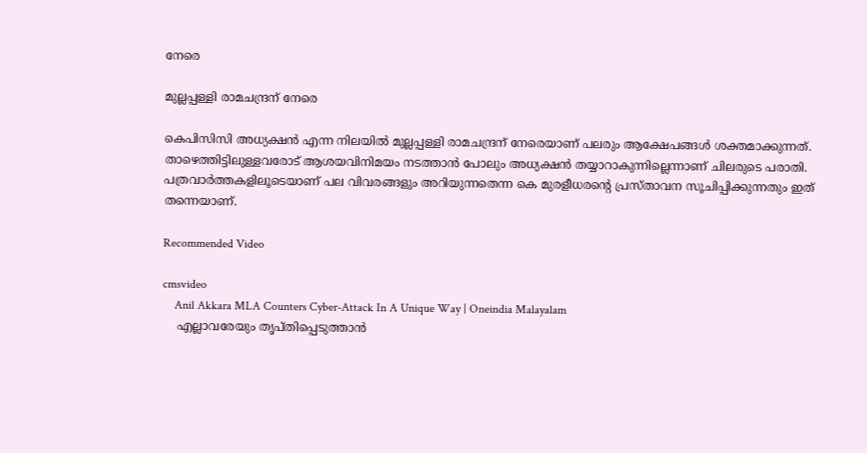നേരെ

മുല്ലപ്പള്ളി രാമചന്ദ്രന് നേരെ

കെപിസിസി അധ്യക്ഷന്‍ എന്ന നിലയില്‍ മുല്ലപ്പള്ളി രാമചന്ദ്രന് നേരെയാണ് പലരും ആക്ഷേപങ്ങള്‍ ശക്തമാക്കുന്നത്. താഴെത്തിട്ടിലുള്ളവരോട് ആശയവിനിമയം നടത്താന്‍ പോലും അധ്യക്ഷന്‍ തയ്യാറാകുന്നില്ലെന്നാണ് ചിലരുടെ പരാതി. പത്രവാര്‍ത്തകളിലൂടെയാണ് പല വിവരങ്ങളും അറിയുന്നതെന്ന കെ മുരളീധരന്‍റെ പ്രസ്താവന സൂചിപ്പിക്കുന്നതും ഇത് തന്നെയാണ്.

Recommended Video

cmsvideo
    Anil Akkara MLA Counters Cyber-Attack In A Unique Way | Oneindia Malayalam
    എല്ലാവരേയും തൃപ്തിപ്പെടുത്താന്‍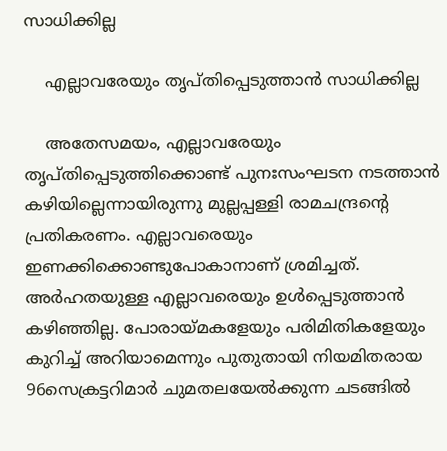സാധിക്കില്ല

    എല്ലാവരേയും തൃപ്തിപ്പെടുത്താന്‍ സാധിക്കില്ല

    അതേസമയം, എല്ലാവരേയും തൃപ്തിപ്പെടുത്തിക്കൊണ്ട് പുനഃസംഘടന നടത്താന്‍ കഴിയില്ലെന്നായിരുന്നു മുല്ലപ്പള്ളി രാമചന്ദ്രന്‍റെ പ്രതികരണം. എല്ലാവരെയും ഇണക്കിക്കൊണ്ടുപോകാനാണ് ശ്രമിച്ചത്. അര്‍ഹതയുള്ള എല്ലാവരെയും ഉള്‍പ്പെടുത്താന്‍ കഴിഞ്ഞില്ല. പോരായ്മകളേയും പരിമിതികളേയും കുറിച്ച് അറിയാമെന്നും പുതുതായി നിയമിതരായ 96സെക്രട്ടറിമാർ ചുമതലയേൽക്കുന്ന ചടങ്ങിൽ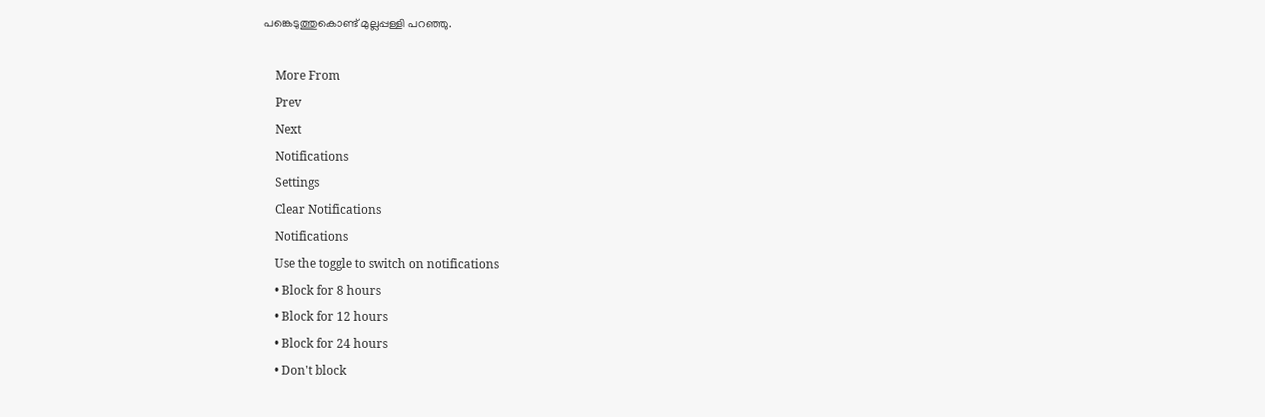പങ്കെടുത്തുകൊണ്ട് മുല്ലപ്പള്ളി പറഞ്ഞു.

    More From
    Prev
    Next
    Notifications
    Settings
    Clear Notifications
    Notifications
    Use the toggle to switch on notifications
    • Block for 8 hours
    • Block for 12 hours
    • Block for 24 hours
    • Don't block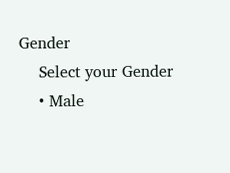Gender
    Select your Gender
    • Male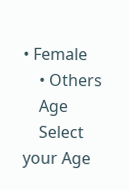• Female
    • Others
    Age
    Select your Age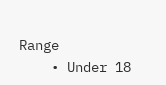Range
    • Under 18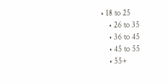• 18 to 25
    • 26 to 35
    • 36 to 45
    • 45 to 55
    • 55+